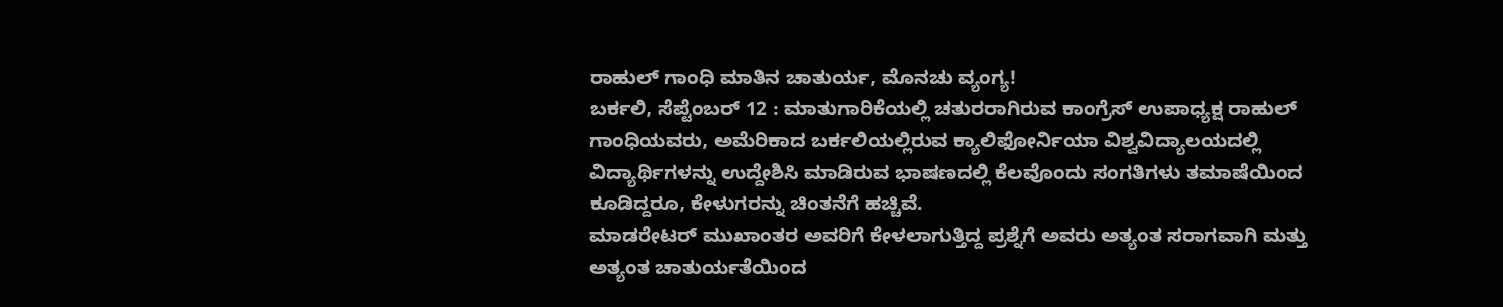ರಾಹುಲ್ ಗಾಂಧಿ ಮಾತಿನ ಚಾತುರ್ಯ, ಮೊನಚು ವ್ಯಂಗ್ಯ!
ಬರ್ಕಲಿ, ಸೆಪ್ಟೆಂಬರ್ 12 : ಮಾತುಗಾರಿಕೆಯಲ್ಲಿ ಚತುರರಾಗಿರುವ ಕಾಂಗ್ರೆಸ್ ಉಪಾಧ್ಯಕ್ಷ ರಾಹುಲ್ ಗಾಂಧಿಯವರು, ಅಮೆರಿಕಾದ ಬರ್ಕಲಿಯಲ್ಲಿರುವ ಕ್ಯಾಲಿಫೋರ್ನಿಯಾ ವಿಶ್ವವಿದ್ಯಾಲಯದಲ್ಲಿ ವಿದ್ಯಾರ್ಥಿಗಳನ್ನು ಉದ್ದೇಶಿಸಿ ಮಾಡಿರುವ ಭಾಷಣದಲ್ಲಿ ಕೆಲವೊಂದು ಸಂಗತಿಗಳು ತಮಾಷೆಯಿಂದ ಕೂಡಿದ್ದರೂ, ಕೇಳುಗರನ್ನು ಚಿಂತನೆಗೆ ಹಚ್ಚಿವೆ.
ಮಾಡರೇಟರ್ ಮುಖಾಂತರ ಅವರಿಗೆ ಕೇಳಲಾಗುತ್ತಿದ್ದ ಪ್ರಶ್ನೆಗೆ ಅವರು ಅತ್ಯಂತ ಸರಾಗವಾಗಿ ಮತ್ತು ಅತ್ಯಂತ ಚಾತುರ್ಯತೆಯಿಂದ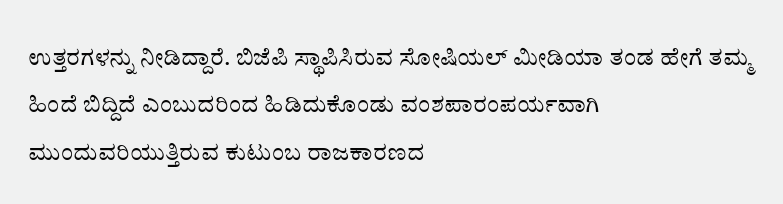ಉತ್ತರಗಳನ್ನು ನೀಡಿದ್ದಾರೆ. ಬಿಜೆಪಿ ಸ್ಥಾಪಿಸಿರುವ ಸೋಷಿಯಲ್ ಮೀಡಿಯಾ ತಂಡ ಹೇಗೆ ತಮ್ಮ ಹಿಂದೆ ಬಿದ್ದಿದೆ ಎಂಬುದರಿಂದ ಹಿಡಿದುಕೊಂಡು ವಂಶಪಾರಂಪರ್ಯವಾಗಿ ಮುಂದುವರಿಯುತ್ತಿರುವ ಕುಟುಂಬ ರಾಜಕಾರಣದ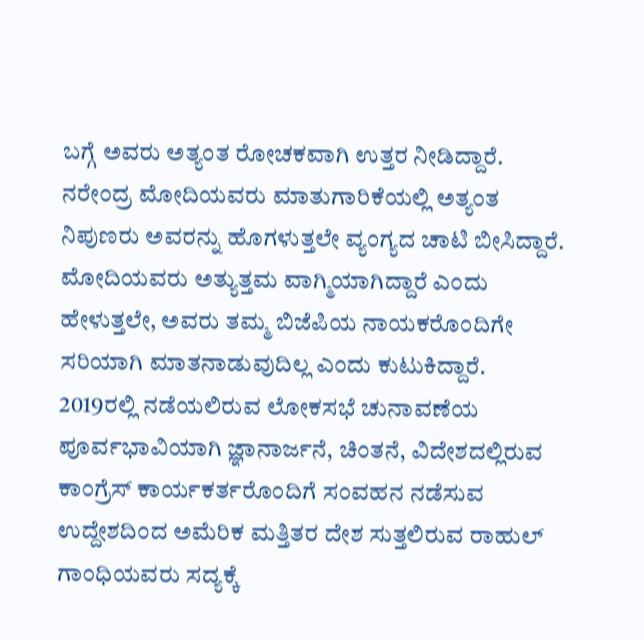ಬಗ್ಗೆ ಅವರು ಅತ್ಯಂತ ರೋಚಕವಾಗಿ ಉತ್ತರ ನೀಡಿದ್ದಾರೆ.
ನರೇಂದ್ರ ಮೋದಿಯವರು ಮಾತುಗಾರಿಕೆಯಲ್ಲಿ ಅತ್ಯಂತ ನಿಪುಣರು ಅವರನ್ನು ಹೊಗಳುತ್ತಲೇ ವ್ಯಂಗ್ಯದ ಚಾಟಿ ಬೀಸಿದ್ದಾರೆ. ಮೋದಿಯವರು ಅತ್ಯುತ್ತಮ ವಾಗ್ಮಿಯಾಗಿದ್ದಾರೆ ಎಂದು ಹೇಳುತ್ತಲೇ, ಅವರು ತಮ್ಮ ಬಿಜೆಪಿಯ ನಾಯಕರೊಂದಿಗೇ ಸರಿಯಾಗಿ ಮಾತನಾಡುವುದಿಲ್ಲ ಎಂದು ಕುಟುಕಿದ್ದಾರೆ.
2019ರಲ್ಲಿ ನಡೆಯಲಿರುವ ಲೋಕಸಭೆ ಚುನಾವಣೆಯ ಪೂರ್ವಭಾವಿಯಾಗಿ ಜ್ಞಾನಾರ್ಜನೆ, ಚಿಂತನೆ, ವಿದೇಶದಲ್ಲಿರುವ ಕಾಂಗ್ರೆಸ್ ಕಾರ್ಯಕರ್ತರೊಂದಿಗೆ ಸಂವಹನ ನಡೆಸುವ ಉದ್ದೇಶದಿಂದ ಅಮೆರಿಕ ಮತ್ತಿತರ ದೇಶ ಸುತ್ತಲಿರುವ ರಾಹುಲ್ ಗಾಂಧಿಯವರು ಸದ್ಯಕ್ಕೆ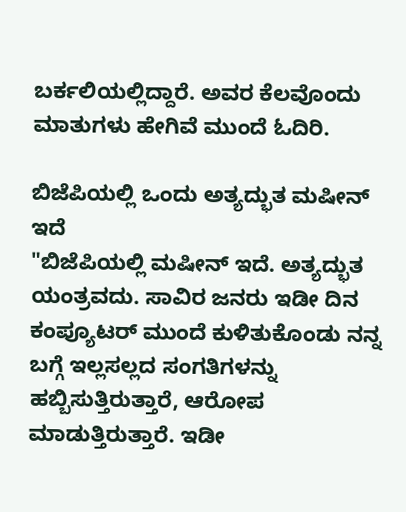ಬರ್ಕಲಿಯಲ್ಲಿದ್ದಾರೆ. ಅವರ ಕೆಲವೊಂದು ಮಾತುಗಳು ಹೇಗಿವೆ ಮುಂದೆ ಓದಿರಿ.

ಬಿಜೆಪಿಯಲ್ಲಿ ಒಂದು ಅತ್ಯದ್ಭುತ ಮಷೀನ್ ಇದೆ
"ಬಿಜೆಪಿಯಲ್ಲಿ ಮಷೀನ್ ಇದೆ. ಅತ್ಯದ್ಭುತ ಯಂತ್ರವದು. ಸಾವಿರ ಜನರು ಇಡೀ ದಿನ ಕಂಪ್ಯೂಟರ್ ಮುಂದೆ ಕುಳಿತುಕೊಂಡು ನನ್ನ ಬಗ್ಗೆ ಇಲ್ಲಸಲ್ಲದ ಸಂಗತಿಗಳನ್ನು ಹಬ್ಬಿಸುತ್ತಿರುತ್ತಾರೆ, ಆರೋಪ ಮಾಡುತ್ತಿರುತ್ತಾರೆ. ಇಡೀ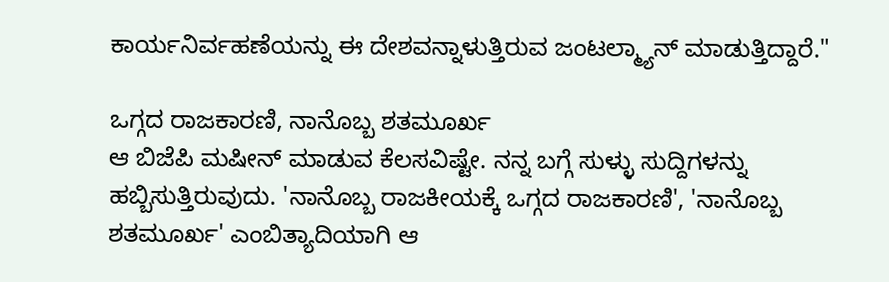ಕಾರ್ಯನಿರ್ವಹಣೆಯನ್ನು ಈ ದೇಶವನ್ನಾಳುತ್ತಿರುವ ಜಂಟಲ್ಮ್ಯಾನ್ ಮಾಡುತ್ತಿದ್ದಾರೆ."

ಒಗ್ಗದ ರಾಜಕಾರಣಿ, ನಾನೊಬ್ಬ ಶತಮೂರ್ಖ
ಆ ಬಿಜೆಪಿ ಮಷೀನ್ ಮಾಡುವ ಕೆಲಸವಿಷ್ಟೇ. ನನ್ನ ಬಗ್ಗೆ ಸುಳ್ಳು ಸುದ್ದಿಗಳನ್ನು ಹಬ್ಬಿಸುತ್ತಿರುವುದು. 'ನಾನೊಬ್ಬ ರಾಜಕೀಯಕ್ಕೆ ಒಗ್ಗದ ರಾಜಕಾರಣಿ', 'ನಾನೊಬ್ಬ ಶತಮೂರ್ಖ' ಎಂಬಿತ್ಯಾದಿಯಾಗಿ ಆ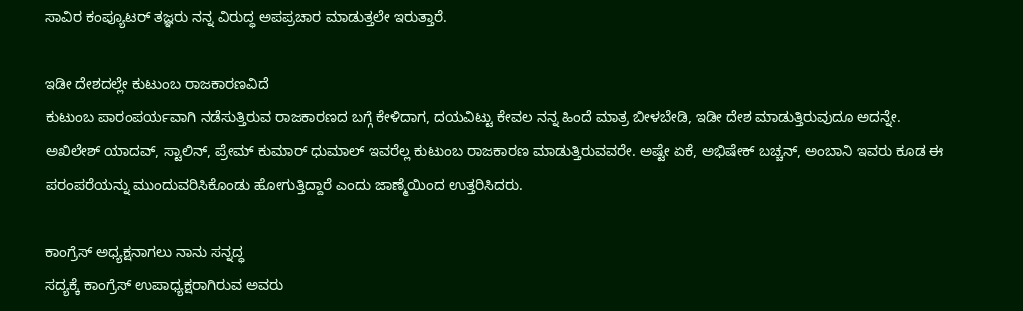ಸಾವಿರ ಕಂಪ್ಯೂಟರ್ ತಜ್ಞರು ನನ್ನ ವಿರುದ್ಧ ಅಪಪ್ರಚಾರ ಮಾಡುತ್ತಲೇ ಇರುತ್ತಾರೆ.

ಇಡೀ ದೇಶದಲ್ಲೇ ಕುಟುಂಬ ರಾಜಕಾರಣವಿದೆ
ಕುಟುಂಬ ಪಾರಂಪರ್ಯವಾಗಿ ನಡೆಸುತ್ತಿರುವ ರಾಜಕಾರಣದ ಬಗ್ಗೆ ಕೇಳಿದಾಗ, ದಯವಿಟ್ಟು ಕೇವಲ ನನ್ನ ಹಿಂದೆ ಮಾತ್ರ ಬೀಳಬೇಡಿ, ಇಡೀ ದೇಶ ಮಾಡುತ್ತಿರುವುದೂ ಅದನ್ನೇ. ಅಖಿಲೇಶ್ ಯಾದವ್, ಸ್ಟಾಲಿನ್, ಪ್ರೇಮ್ ಕುಮಾರ್ ಧುಮಾಲ್ ಇವರೆಲ್ಲ ಕುಟುಂಬ ರಾಜಕಾರಣ ಮಾಡುತ್ತಿರುವವರೇ. ಅಷ್ಟೇ ಏಕೆ, ಅಭಿಷೇಕ್ ಬಚ್ಚನ್, ಅಂಬಾನಿ ಇವರು ಕೂಡ ಈ ಪರಂಪರೆಯನ್ನು ಮುಂದುವರಿಸಿಕೊಂಡು ಹೋಗುತ್ತಿದ್ದಾರೆ ಎಂದು ಜಾಣ್ಮೆಯಿಂದ ಉತ್ತರಿಸಿದರು.

ಕಾಂಗ್ರೆಸ್ ಅಧ್ಯಕ್ಷನಾಗಲು ನಾನು ಸನ್ನದ್ಧ
ಸದ್ಯಕ್ಕೆ ಕಾಂಗ್ರೆಸ್ ಉಪಾಧ್ಯಕ್ಷರಾಗಿರುವ ಅವರು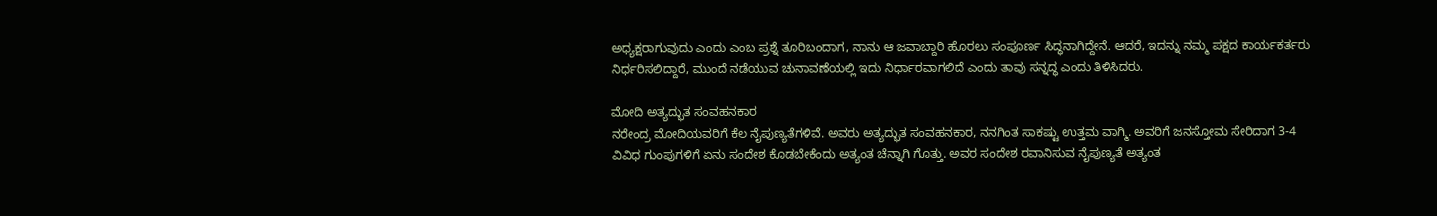ಅಧ್ಯಕ್ಷರಾಗುವುದು ಎಂದು ಎಂಬ ಪ್ರಶ್ನೆ ತೂರಿಬಂದಾಗ, ನಾನು ಆ ಜವಾಬ್ದಾರಿ ಹೊರಲು ಸಂಪೂರ್ಣ ಸಿದ್ಧನಾಗಿದ್ದೇನೆ. ಆದರೆ, ಇದನ್ನು ನಮ್ಮ ಪಕ್ಷದ ಕಾರ್ಯಕರ್ತರು ನಿರ್ಧರಿಸಲಿದ್ದಾರೆ, ಮುಂದೆ ನಡೆಯುವ ಚುನಾವಣೆಯಲ್ಲಿ ಇದು ನಿರ್ಧಾರವಾಗಲಿದೆ ಎಂದು ತಾವು ಸನ್ನದ್ಧ ಎಂದು ತಿಳಿಸಿದರು.

ಮೋದಿ ಅತ್ಯದ್ಭುತ ಸಂವಹನಕಾರ
ನರೇಂದ್ರ ಮೋದಿಯವರಿಗೆ ಕೆಲ ನೈಪುಣ್ಯತೆಗಳಿವೆ. ಅವರು ಅತ್ಯದ್ಭುತ ಸಂವಹನಕಾರ, ನನಗಿಂತ ಸಾಕಷ್ಟು ಉತ್ತಮ ವಾಗ್ಮಿ. ಅವರಿಗೆ ಜನಸ್ತೋಮ ಸೇರಿದಾಗ 3-4 ವಿವಿಧ ಗುಂಪುಗಳಿಗೆ ಏನು ಸಂದೇಶ ಕೊಡಬೇಕೆಂದು ಅತ್ಯಂತ ಚೆನ್ನಾಗಿ ಗೊತ್ತು. ಅವರ ಸಂದೇಶ ರವಾನಿಸುವ ನೈಪುಣ್ಯತೆ ಅತ್ಯಂತ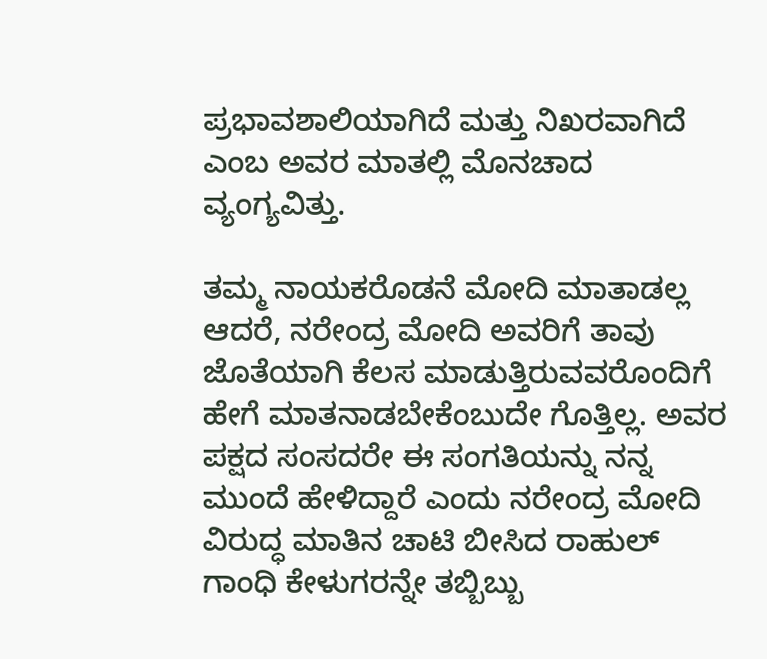ಪ್ರಭಾವಶಾಲಿಯಾಗಿದೆ ಮತ್ತು ನಿಖರವಾಗಿದೆ ಎಂಬ ಅವರ ಮಾತಲ್ಲಿ ಮೊನಚಾದ ವ್ಯಂಗ್ಯವಿತ್ತು.

ತಮ್ಮ ನಾಯಕರೊಡನೆ ಮೋದಿ ಮಾತಾಡಲ್ಲ
ಆದರೆ, ನರೇಂದ್ರ ಮೋದಿ ಅವರಿಗೆ ತಾವು ಜೊತೆಯಾಗಿ ಕೆಲಸ ಮಾಡುತ್ತಿರುವವರೊಂದಿಗೆ ಹೇಗೆ ಮಾತನಾಡಬೇಕೆಂಬುದೇ ಗೊತ್ತಿಲ್ಲ. ಅವರ ಪಕ್ಷದ ಸಂಸದರೇ ಈ ಸಂಗತಿಯನ್ನು ನನ್ನ ಮುಂದೆ ಹೇಳಿದ್ದಾರೆ ಎಂದು ನರೇಂದ್ರ ಮೋದಿ ವಿರುದ್ಧ ಮಾತಿನ ಚಾಟಿ ಬೀಸಿದ ರಾಹುಲ್ ಗಾಂಧಿ ಕೇಳುಗರನ್ನೇ ತಬ್ಬಿಬ್ಬು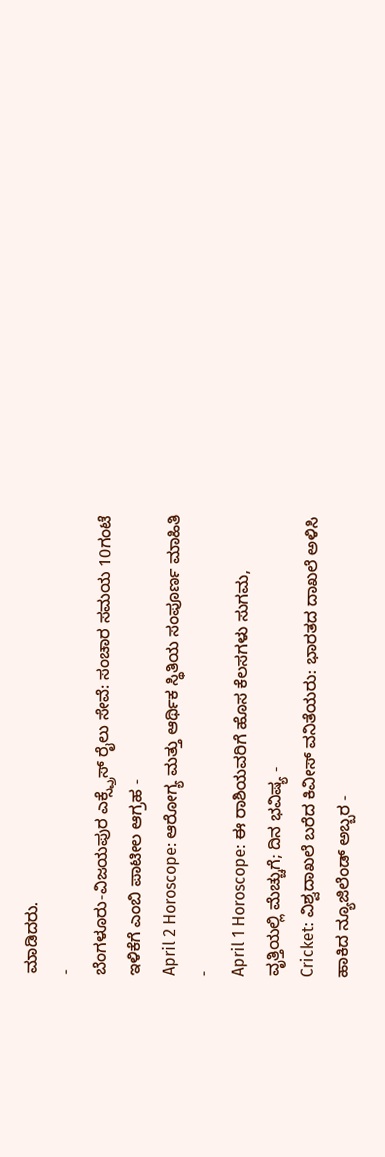ಮಾಡಿದರು.
-
ಬೆಂಗಳೂರು-ವಿಜಯಪುರ ಎಕ್ಸ್ಪ್ರೆಸ್ ರೈಲು ಸೇವೆ: ಸಂಚಾರ ಸಮಯ 10ಗಂಟೆ ಇಳಿಕೆಗೆ ಎಂಬಿ ಪಾಟೀಲ ಆಗ್ರಹ -
April 2 Horoscope: ಆರೋಗ್ಯ ಮತ್ತು ಆರ್ಥಿಕ ಸ್ಥಿತಿಯ ಸಂಪೂರ್ಣ ಮಾಹಿತಿ -
April 1 Horoscope: ಈ ರಾಶಿಯವರಿಗೆ ಹೊಸ ಕೆಲಸಗಳು ಸುಗಮ, ವೃತ್ತಿಯಲ್ಲಿ ಮೆಚ್ಚುಗೆ; ದಿನ ಭವಿಷ್ಯ -
Cricket: ವಿಶ್ವದಾಖಲೆ ಬರೆದ ಕಿವೀಸ್ ವನಿತೆಯರು: ಭಾರತದ ದಾಖಲೆ ಅಳಿಸಿ ಹಾಕಿದ ನ್ಯೂಜಿಲೆಂಡ್ ಅಬ್ಬರ -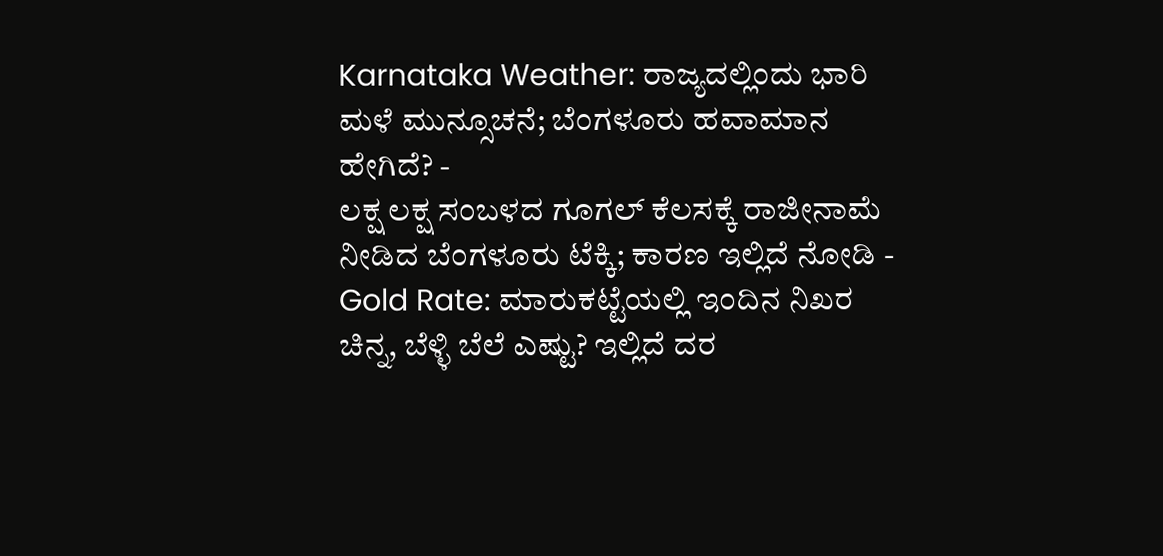Karnataka Weather: ರಾಜ್ಯದಲ್ಲಿಂದು ಭಾರಿ ಮಳೆ ಮುನ್ಸೂಚನೆ; ಬೆಂಗಳೂರು ಹವಾಮಾನ ಹೇಗಿದೆ? -
ಲಕ್ಷ ಲಕ್ಷ ಸಂಬಳದ ಗೂಗಲ್ ಕೆಲಸಕ್ಕೆ ರಾಜೀನಾಮೆ ನೀಡಿದ ಬೆಂಗಳೂರು ಟೆಕ್ಕಿ; ಕಾರಣ ಇಲ್ಲಿದೆ ನೋಡಿ -
Gold Rate: ಮಾರುಕಟ್ಟೆಯಲ್ಲಿ ಇಂದಿನ ನಿಖರ ಚಿನ್ನ, ಬೆಳ್ಳಿ ಬೆಲೆ ಎಷ್ಟು? ಇಲ್ಲಿದೆ ದರ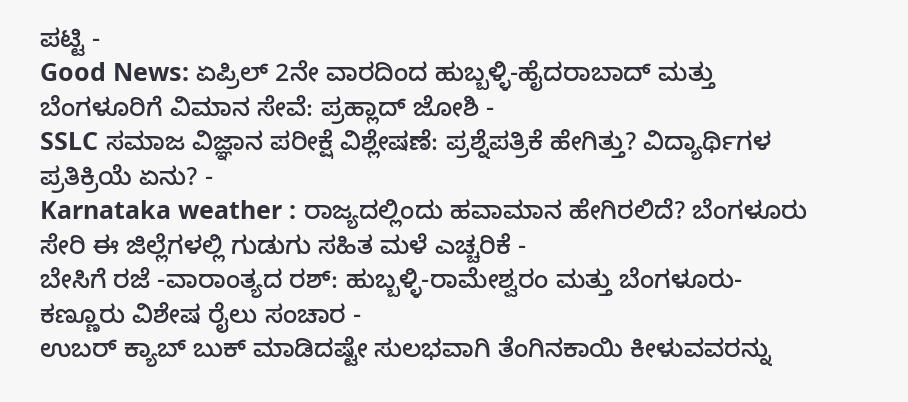ಪಟ್ಟಿ -
Good News: ಏಪ್ರಿಲ್ 2ನೇ ವಾರದಿಂದ ಹುಬ್ಬಳ್ಳಿ-ಹೈದರಾಬಾದ್ ಮತ್ತು ಬೆಂಗಳೂರಿಗೆ ವಿಮಾನ ಸೇವೆ: ಪ್ರಹ್ಲಾದ್ ಜೋಶಿ -
SSLC ಸಮಾಜ ವಿಜ್ಞಾನ ಪರೀಕ್ಷೆ ವಿಶ್ಲೇಷಣೆ: ಪ್ರಶ್ನೆಪತ್ರಿಕೆ ಹೇಗಿತ್ತು? ವಿದ್ಯಾರ್ಥಿಗಳ ಪ್ರತಿಕ್ರಿಯೆ ಏನು? -
Karnataka weather : ರಾಜ್ಯದಲ್ಲಿಂದು ಹವಾಮಾನ ಹೇಗಿರಲಿದೆ? ಬೆಂಗಳೂರು ಸೇರಿ ಈ ಜಿಲ್ಲೆಗಳಲ್ಲಿ ಗುಡುಗು ಸಹಿತ ಮಳೆ ಎಚ್ಚರಿಕೆ -
ಬೇಸಿಗೆ ರಜೆ -ವಾರಾಂತ್ಯದ ರಶ್: ಹುಬ್ಬಳ್ಳಿ-ರಾಮೇಶ್ವರಂ ಮತ್ತು ಬೆಂಗಳೂರು-ಕಣ್ಣೂರು ವಿಶೇಷ ರೈಲು ಸಂಚಾರ -
ಉಬರ್ ಕ್ಯಾಬ್ ಬುಕ್ ಮಾಡಿದಷ್ಟೇ ಸುಲಭವಾಗಿ ತೆಂಗಿನಕಾಯಿ ಕೀಳುವವರನ್ನು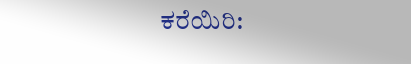ಕರೆಯಿರಿ: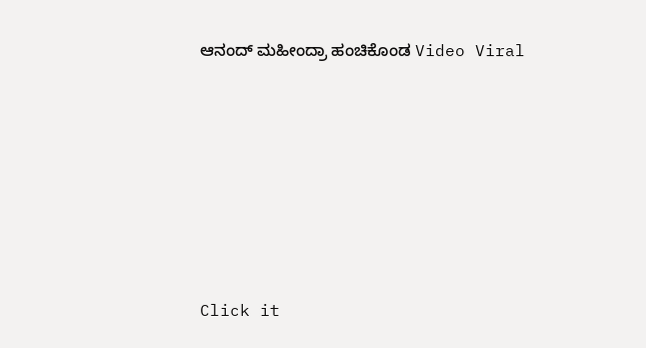ಆನಂದ್ ಮಹೀಂದ್ರಾ ಹಂಚಿಕೊಂಡ Video Viral












Click it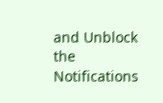and Unblock the Notifications